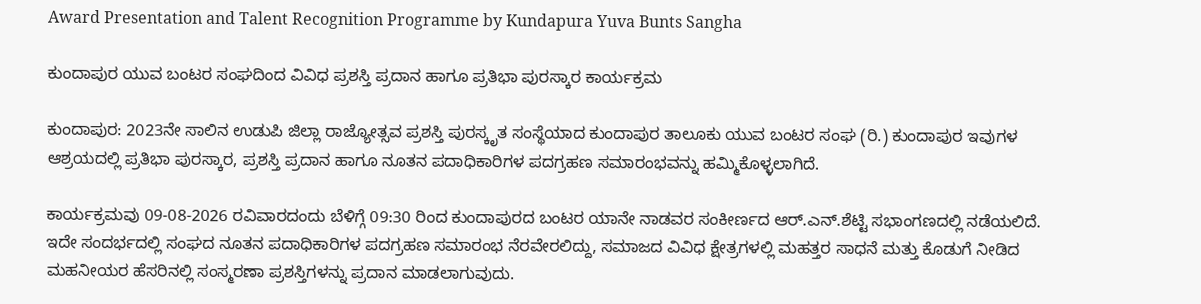Award Presentation and Talent Recognition Programme by Kundapura Yuva Bunts Sangha

ಕುಂದಾಪುರ ಯುವ ಬಂಟರ ಸಂಘದಿಂದ ವಿವಿಧ ಪ್ರಶಸ್ತಿ ಪ್ರದಾನ ಹಾಗೂ ಪ್ರತಿಭಾ ಪುರಸ್ಕಾರ ಕಾರ್ಯಕ್ರಮ

ಕುಂದಾಪುರ: 2023ನೇ ಸಾಲಿನ ಉಡುಪಿ ಜಿಲ್ಲಾ ರಾಜ್ಯೋತ್ಸವ ಪ್ರಶಸ್ತಿ ಪುರಸ್ಕೃತ ಸಂಸ್ಥೆಯಾದ ಕುಂದಾಪುರ ತಾಲೂಕು ಯುವ ಬಂಟರ ಸಂಘ (ರಿ.) ಕುಂದಾಪುರ ಇವುಗಳ ಆಶ್ರಯದಲ್ಲಿ ಪ್ರತಿಭಾ ಪುರಸ್ಕಾರ, ಪ್ರಶಸ್ತಿ ಪ್ರದಾನ ಹಾಗೂ ನೂತನ ಪದಾಧಿಕಾರಿಗಳ ಪದಗ್ರಹಣ ಸಮಾರಂಭವನ್ನು ಹಮ್ಮಿಕೊಳ್ಳಲಾಗಿದೆ.

ಕಾರ್ಯಕ್ರಮವು 09-08-2026 ರವಿವಾರದಂದು ಬೆಳಿಗ್ಗೆ 09:30 ರಿಂದ ಕುಂದಾಪುರದ ಬಂಟರ ಯಾನೇ ನಾಡವರ ಸಂಕೀರ್ಣದ ಆರ್.ಎನ್.ಶೆಟ್ಟಿ ಸಭಾಂಗಣದಲ್ಲಿ ನಡೆಯಲಿದೆ. ಇದೇ ಸಂದರ್ಭದಲ್ಲಿ ಸಂಘದ ನೂತನ ಪದಾಧಿಕಾರಿಗಳ ಪದಗ್ರಹಣ ಸಮಾರಂಭ ನೆರವೇರಲಿದ್ದು, ಸಮಾಜದ ವಿವಿಧ ಕ್ಷೇತ್ರಗಳಲ್ಲಿ ಮಹತ್ತರ ಸಾಧನೆ ಮತ್ತು ಕೊಡುಗೆ ನೀಡಿದ ಮಹನೀಯರ ಹೆಸರಿನಲ್ಲಿ ಸಂಸ್ಮರಣಾ ಪ್ರಶಸ್ತಿಗಳನ್ನು ಪ್ರದಾನ ಮಾಡಲಾಗುವುದು.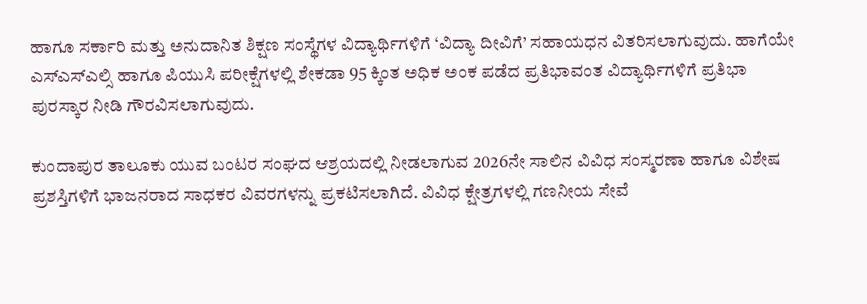ಹಾಗೂ ಸರ್ಕಾರಿ ಮತ್ತು ಅನುದಾನಿತ ಶಿಕ್ಷಣ ಸಂಸ್ಥೆಗಳ ವಿದ್ಯಾರ್ಥಿಗಳಿಗೆ ‘ವಿದ್ಯಾ ದೀವಿಗೆ’ ಸಹಾಯಧನ ವಿತರಿಸಲಾಗುವುದು. ಹಾಗೆಯೇ ಎಸ್ಎಸ್ಎಲ್ಸಿ ಹಾಗೂ ಪಿಯುಸಿ ಪರೀಕ್ಷೆಗಳಲ್ಲಿ ಶೇಕಡಾ 95 ಕ್ಕಿಂತ ಅಧಿಕ ಅಂಕ ಪಡೆದ ಪ್ರತಿಭಾವಂತ ವಿದ್ಯಾರ್ಥಿಗಳಿಗೆ ಪ್ರತಿಭಾ ಪುರಸ್ಕಾರ ನೀಡಿ ಗೌರವಿಸಲಾಗುವುದು.

ಕುಂದಾಪುರ ತಾಲೂಕು ಯುವ ಬಂಟರ ಸಂಘದ ಆಶ್ರಯದಲ್ಲಿ ನೀಡಲಾಗುವ 2026ನೇ ಸಾಲಿನ ವಿವಿಧ ಸಂಸ್ಮರಣಾ ಹಾಗೂ ವಿಶೇಷ ಪ್ರಶಸ್ತಿಗಳಿಗೆ ಭಾಜನರಾದ ಸಾಧಕರ ವಿವರಗಳನ್ನು ಪ್ರಕಟಿಸಲಾಗಿದೆ. ವಿವಿಧ ಕ್ಷೇತ್ರಗಳಲ್ಲಿ ಗಣನೀಯ ಸೇವೆ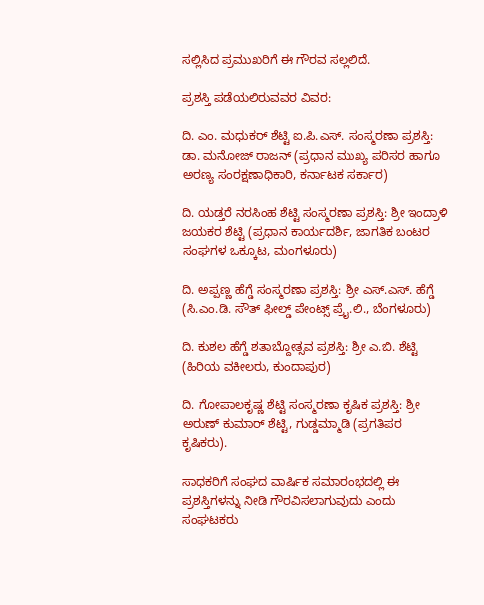ಸಲ್ಲಿಸಿದ ಪ್ರಮುಖರಿಗೆ ಈ ಗೌರವ ಸಲ್ಲಲಿದೆ.

ಪ್ರಶಸ್ತಿ ಪಡೆಯಲಿರುವವರ ವಿವರ:

ದಿ. ಎಂ. ಮಧುಕರ್ ಶೆಟ್ಟಿ ಐ.ಪಿ.ಎಸ್. ಸಂಸ್ಮರಣಾ ಪ್ರಶಸ್ತಿ: ಡಾ. ಮನೋಜ್ ರಾಜನ್ (ಪ್ರಧಾನ ಮುಖ್ಯ ಪರಿಸರ ಹಾಗೂ ಅರಣ್ಯ ಸಂರಕ್ಷಣಾಧಿಕಾರಿ, ಕರ್ನಾಟಕ ಸರ್ಕಾರ)

ದಿ. ಯಡ್ತರೆ ನರಸಿಂಹ ಶೆಟ್ಟಿ ಸಂಸ್ಮರಣಾ ಪ್ರಶಸ್ತಿ: ಶ್ರೀ ಇಂದ್ರಾಳಿ ಜಯಕರ ಶೆಟ್ಟಿ (ಪ್ರಧಾನ ಕಾರ್ಯದರ್ಶಿ, ಜಾಗತಿಕ ಬಂಟರ ಸಂಘಗಳ ಒಕ್ಕೂಟ, ಮಂಗಳೂರು)

ದಿ. ಅಪ್ಪಣ್ಣ ಹೆಗ್ಡೆ ಸಂಸ್ಮರಣಾ ಪ್ರಶಸ್ತಿ: ಶ್ರೀ ಎಸ್.ಎಸ್. ಹೆಗ್ಡೆ (ಸಿ.ಎಂ.ಡಿ. ಸೌತ್ ಫೀಲ್ಡ್ ಪೇಂಟ್ಸ್ ಪ್ರೈ.ಲಿ., ಬೆಂಗಳೂರು)

ದಿ. ಕುಶಲ ಹೆಗ್ಡೆ ಶತಾಬ್ದೋತ್ಸವ ಪ್ರಶಸ್ತಿ: ಶ್ರೀ ಎ.ಬಿ. ಶೆಟ್ಟಿ (ಹಿರಿಯ ವಕೀಲರು, ಕುಂದಾಪುರ)

ದಿ. ಗೋಪಾಲಕೃಷ್ಣ ಶೆಟ್ಟಿ ಸಂಸ್ಮರಣಾ ಕೃಷಿಕ ಪ್ರಶಸ್ತಿ: ಶ್ರೀ ಅರುಣ್ ಕುಮಾರ್ ಶೆಟ್ಟಿ, ಗುಡ್ಡಮ್ಮಾಡಿ (ಪ್ರಗತಿಪರ ಕೃಷಿಕರು).

ಸಾಧಕರಿಗೆ ಸಂಘದ ವಾರ್ಷಿಕ ಸಮಾರಂಭದಲ್ಲಿ ಈ ಪ್ರಶಸ್ತಿಗಳನ್ನು ನೀಡಿ ಗೌರವಿಸಲಾಗುವುದು ಎಂದು ಸಂಘಟಕರು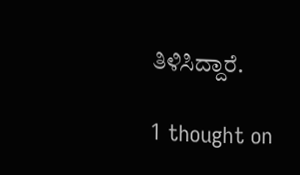ತಿಳಿಸಿದ್ದಾರೆ.

1 thought on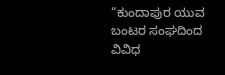“ಕುಂದಾಪುರ ಯುವ ಬಂಟರ ಸಂಘದಿಂದ ವಿವಿಧ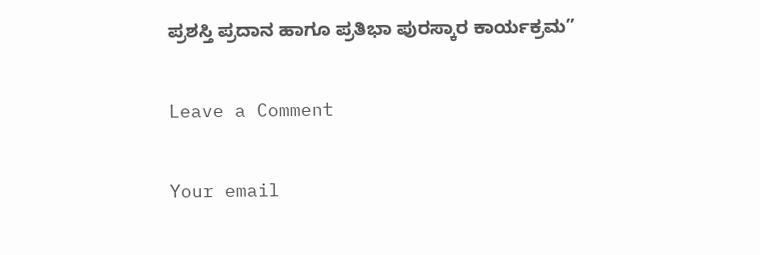ಪ್ರಶಸ್ತಿ ಪ್ರದಾನ ಹಾಗೂ ಪ್ರತಿಭಾ ಪುರಸ್ಕಾರ ಕಾರ್ಯಕ್ರಮ”

Leave a Comment

Your email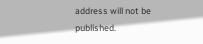address will not be published.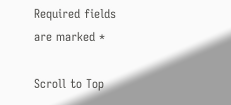Required fields are marked *

Scroll to Top